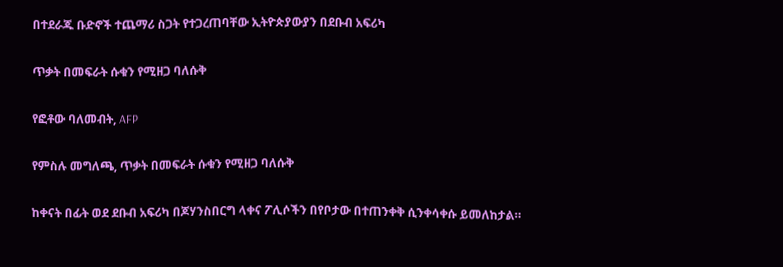በተደራጁ ቡድኖች ተጨማሪ ስጋት የተጋረጠባቸው ኢትዮጵያውያን በደቡብ አፍሪካ

ጥቃት በመፍራት ሱቁን የሚዘጋ ባለሱቅ

የፎቶው ባለመብት, AFP

የምስሉ መግለጫ, ጥቃት በመፍራት ሱቁን የሚዘጋ ባለሱቅ

ከቀናት በፊት ወደ ደቡብ አፍሪካ በጆሃንስበርግ ላቀና ፖሊሶችን በየቦታው በተጠንቀቅ ሲንቀሳቀሱ ይመለከታል።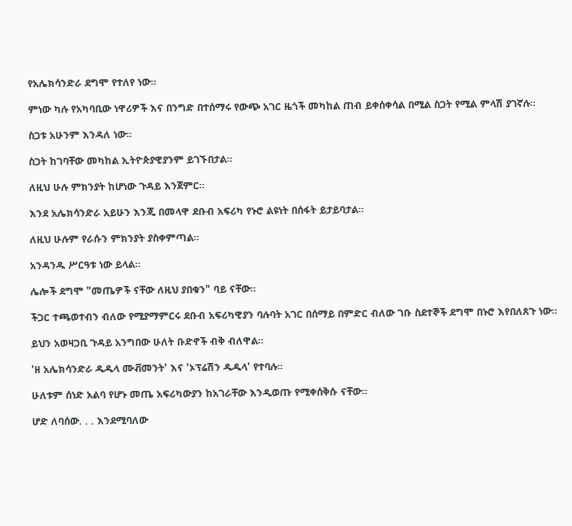የአሌክሳንድራ ደግሞ የተለየ ነው።

ምነው ካሉ የአካባቢው ነዋሪዎች እና በንግድ በተሰማሩ የውጭ አገር ዜጎች መካከል ጠብ ይቀሰቀሳል በሚል ስጋት የሚል ምላሽ ያገኛሉ።

ስጋቱ አሁንም እንዳለ ነው።

ስጋት ከገባቸው መካከል ኢትዮጵያዊያንም ይገኙበታል።

ለዚህ ሁሉ ምክንያት ከሆነው ጉዳይ እንጀምር።

እንደ አሌክሳንድራ አይሁን እንጂ በመላዋ ደቡብ አፍሪካ የኑሮ ልዩነት በሰፋት ይታይባታል።

ለዚህ ሁሉም የራሱን ምክንያት ያስቀምጣል።

አንዳንዱ ሥርዓቱ ነው ይላል።

ሌሎች ደግሞ "መጤዎች ናቸው ለዚህ ያበቁን" ባይ ናቸው።

ችጋር ተጫወተብን ብለው የሚያማምርሩ ደቡብ አፍሪካዊያን ባሉባት አገር በሰማይ በምድር ብለው ገቡ ስደተኞች ደግሞ በኑሮ እየበለጸጉ ነው።

ይህን አወዛጋቢ ጉዳይ አንግበው ሁለት ቡድኖች ብቅ ብለዋል።

'ዘ አሌክሳንድራ ዱዱላ ሙቭመንት' እና 'ኦፕሬሽን ዱዱላ' የተባሉ።

ሁለቱም ሰነድ አልባ የሆኑ መጤ አፍሪካውያን ከአገራቸው እንዲወጡ የሚቀሰቅሱ ናቸው።

ሆድ ለባሰው. . . እንደሚባለው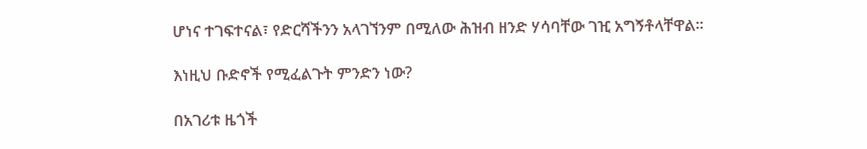ሆነና ተገፍተናል፣ የድርሻችንን አላገኘንም በሚለው ሕዝብ ዘንድ ሃሳባቸው ገዢ አግኝቶላቸዋል።

እነዚህ ቡድኖች የሚፈልጉት ምንድን ነው?

በአገሪቱ ዜጎች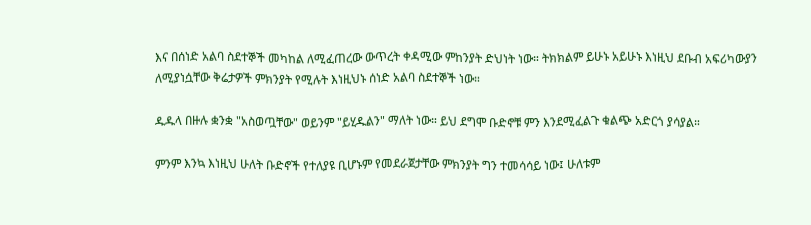እና በሰነድ አልባ ስደተኞች መካከል ለሚፈጠረው ውጥረት ቀዳሚው ምከንያት ድህነት ነው። ትክክልም ይሁኑ አይሁኑ እነዚህ ደቡብ አፍሪካውያን ለሚያነሷቸው ቅሬታዎች ምክንያት የሚሉት እነዚህኑ ሰነድ አልባ ስደተኞች ነው።

ዱዱላ በዙሉ ቋንቋ "አስወጧቸው" ወይንም "ይሂዱልን" ማለት ነው። ይህ ደግሞ ቡድኖቹ ምን እንደሚፈልጉ ቁልጭ አድርጎ ያሳያል።

ምንም እንኳ እነዚህ ሁለት ቡድኖች የተለያዩ ቢሆኑም የመደራጀታቸው ምክንያት ግን ተመሳሳይ ነው፤ ሁለቱም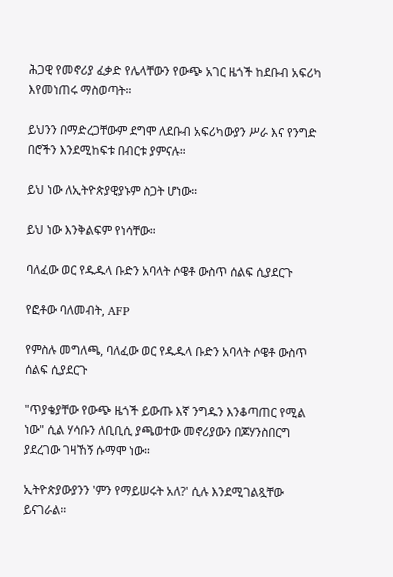ሕጋዊ የመኖሪያ ፈቃድ የሌላቸውን የውጭ አገር ዜጎች ከደቡብ አፍሪካ እየመነጠሩ ማስወጣት።

ይህንን በማድረጋቸውም ደግሞ ለደቡብ አፍሪካውያን ሥራ እና የንግድ በሮችን እንደሚከፍቱ በብርቱ ያምናሉ።

ይህ ነው ለኢትዮጵያዊያኑም ስጋት ሆነው።

ይህ ነው እንቅልፍም የነሳቸው።

ባለፈው ወር የዱዱላ ቡድን አባላት ሶዌቶ ውስጥ ሰልፍ ሲያደርጉ

የፎቶው ባለመብት, AFP

የምስሉ መግለጫ, ባለፈው ወር የዱዱላ ቡድን አባላት ሶዌቶ ውስጥ ሰልፍ ሲያደርጉ

"ጥያቄያቸው የውጭ ዜጎች ይውጡ እኛ ንግዱን እንቆጣጠር የሚል ነው" ሲል ሃሳቡን ለቢቢሲ ያጫወተው መኖሪያውን በጆሃንስበርግ ያደረገው ገዛኸኝ ሱማሞ ነው።

ኢትዮጵያውያንን 'ምን የማይሠሩት አለ?' ሲሉ እንደሚገልጿቸው ይናገራል።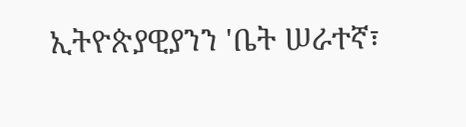ኢትዮጵያዊያንን 'ቤት ሠራተኛ፣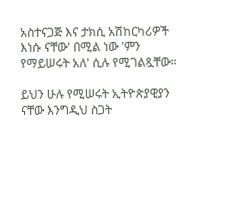አስተናጋጅ እና ታክሲ አሽከርካሪዎች እነሱ ናቸው' በሚል ነው 'ምን የማይሠሩት አለ' ሲሉ የሚገልጿቸው።

ይህን ሁሉ የሚሠሩት ኢትዮጵያዊያን ናቸው እንግዲህ ስጋት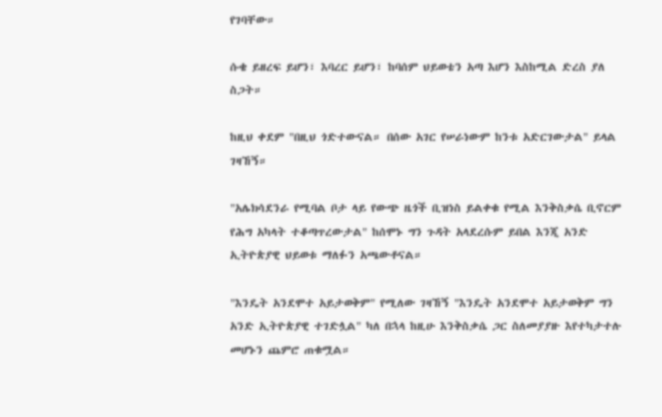የገባቸው።

ሱቄ ይዘረፍ ይሆን፣ እባረር ይሆን፣ ከባሰም ህይወቴን አጣ እሆን እስከሚል ድረስ ያለ ስጋት።

ከዚህ ቀደም "በዚህ ጎድተውናል። በሰው አገር የሠራነውም ከንቱ አድርገውታል" ይላል ገዛኸኝ።

"አሌክሳደንራ የሚባል ቦታ ላይ የውጭ ዜጎች ቢዝነስ ይልቀቁ የሚል እንቅስቃሴ ቢኖርም የሕግ አካላት ተቆጣጥረውታል" ከሰሞኑ ግን ጉዳት አላደረሱም ይበል እንጂ አንድ ኢትዮጵያዊ ህይወቱ ማለፉን አጫውቶናል።

"እንዴት አንደሞተ አይታወቅም" የሚለው ገዛኸኝ "እንዴት አንደሞተ አይታወቅም ግን አንድ ኢትዮጵያዊ ተገድሏል" ካለ በኋላ ከዚሁ እንቅስቃሴ ጋር ስለመያያዙ እየተካታተሉ መሆኑን ጨምሮ ጠቁሟል።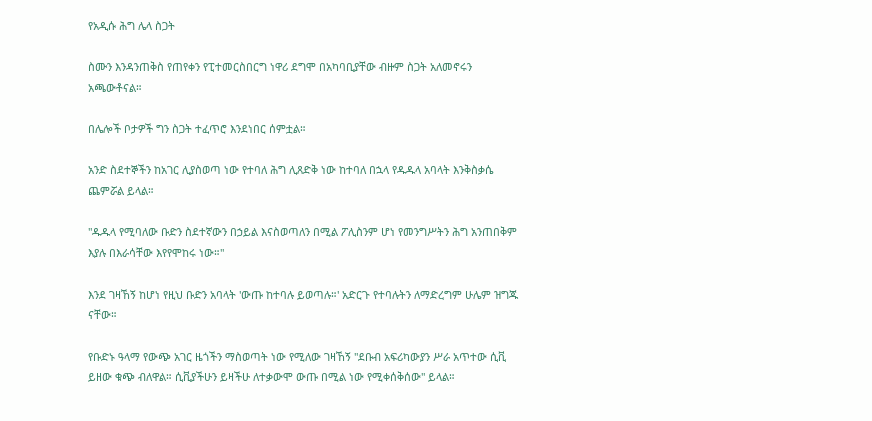የአዲሱ ሕግ ሌላ ስጋት

ስሙን እንዳንጠቅስ የጠየቀን የፒተመርስበርግ ነዋሪ ደግሞ በአካባቢያቸው ብዙም ስጋት አለመኖሩን አጫውቶናል።

በሌሎች ቦታዎች ግን ስጋት ተፈጥሮ እንደነበር ሰምቷል።

አንድ ስደተኞችን ከአገር ሊያስወጣ ነው የተባለ ሕግ ሊጸድቅ ነው ከተባለ በኋላ የዱዱላ አባላት እንቅስቃሴ ጨምሯል ይላል።

"ዱዱላ የሚባለው ቡድን ስደተኛውን በኃይል እናስወጣለን በሚል ፖሊስንም ሆነ የመንግሥትን ሕግ አንጠበቅም እያሉ በእራሳቸው እየየሞከሩ ነው።"

እንደ ገዛኸኝ ከሆነ የዚህ ቡድን አባላት 'ውጡ ከተባሉ ይወጣሉ።' አድርጉ የተባሉትን ለማድረግም ሁሌም ዝግጁ ናቸው።

የቡድኑ ዓላማ የውጭ አገር ዜጎችን ማስወጣት ነው የሚለው ገዛኸኝ "ደቡብ አፍሪካውያን ሥራ አጥተው ሲቪ ይዘው ቁጭ ብለዋል። ሲቪያችሁን ይዛችሁ ለተቃውሞ ውጡ በሚል ነው የሚቀሰቅሰው" ይላል።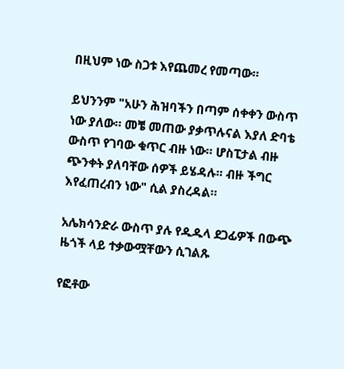በዚህም ነው ስጋቱ እየጨመረ የመጣው።

ይህንንም "አሁን ሕዝባችን በጣም ሰቀቀን ውስጥ ነው ያለው። መቼ መጠው ያቃጥሉናል እያለ ድባቴ ውስጥ የገባው ቁጥር ብዙ ነው። ሆስፒታል ብዙ ጭንቀት ያለባቸው ሰዎች ይሄዳሉ። ብዙ ችግር እየፈጠረብን ነው" ሲል ያስረዳል።

አሌክሳንድራ ውስጥ ያሉ የዱዱላ ደጋፊዎች በውጭ ዜጎች ላይ ተቃውሟቸውን ሲገልጹ

የፎቶው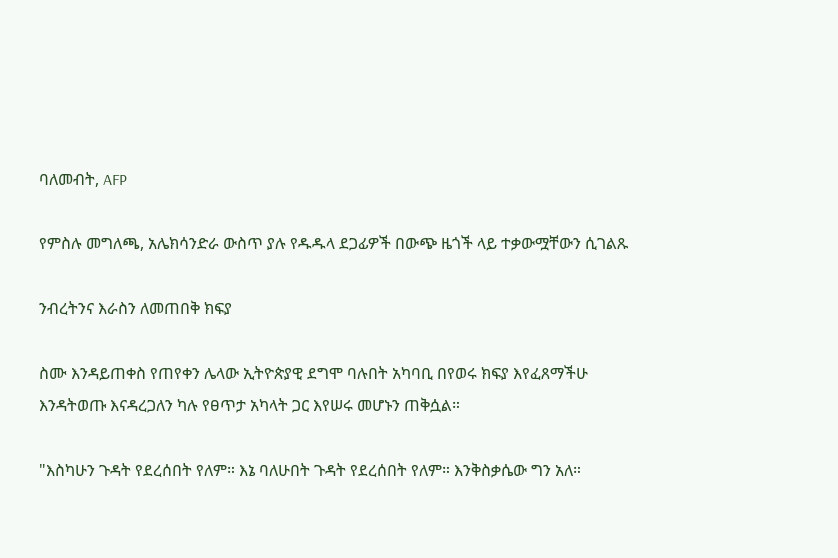ባለመብት, AFP

የምስሉ መግለጫ, አሌክሳንድራ ውስጥ ያሉ የዱዱላ ደጋፊዎች በውጭ ዜጎች ላይ ተቃውሟቸውን ሲገልጹ

ንብረትንና እራስን ለመጠበቅ ክፍያ

ስሙ እንዳይጠቀስ የጠየቀን ሌላው ኢትዮጵያዊ ደግሞ ባሉበት አካባቢ በየወሩ ክፍያ እየፈጸማችሁ እንዳትወጡ እናዳረጋለን ካሉ የፀጥታ አካላት ጋር እየሠሩ መሆኑን ጠቅሷል።

"እስካሁን ጉዳት የደረሰበት የለም። እኔ ባለሁበት ጉዳት የደረሰበት የለም። እንቅስቃሴው ግን አለ።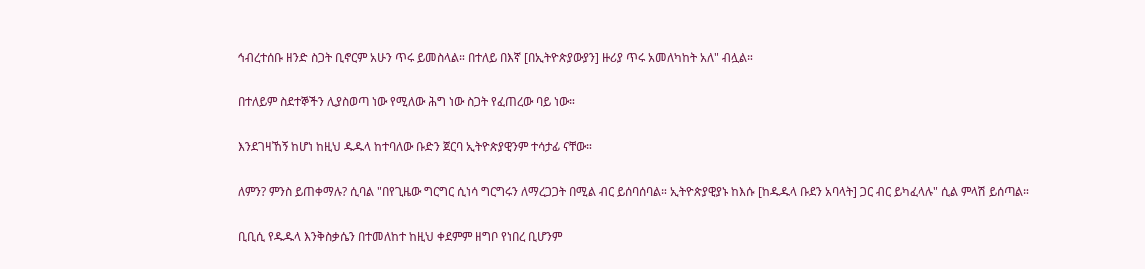ኅብረተሰቡ ዘንድ ስጋት ቢኖርም አሁን ጥሩ ይመስላል። በተለይ በእኛ [በኢትዮጵያውያን] ዙሪያ ጥሩ አመለካከት አለ" ብሏል።

በተለይም ስደተኞችን ሊያስወጣ ነው የሚለው ሕግ ነው ስጋት የፈጠረው ባይ ነው።

እንደገዛኸኝ ከሆነ ከዚህ ዱዱላ ከተባለው ቡድን ጀርባ ኢትዮጵያዊንም ተሳታፊ ናቸው።

ለምን? ምንስ ይጠቀማሉ? ሲባል "በየጊዜው ግርግር ሲነሳ ግርግሩን ለማረጋጋት በሚል ብር ይሰባሰባል። ኢትዮጵያዊያኑ ከእሱ [ከዱዱላ ቡደን አባላት] ጋር ብር ይካፈላሉ" ሲል ምላሽ ይሰጣል።

ቢቢሲ የዱዱላ እንቅስቃሴን በተመለከተ ከዚህ ቀደምም ዘግቦ የነበረ ቢሆንም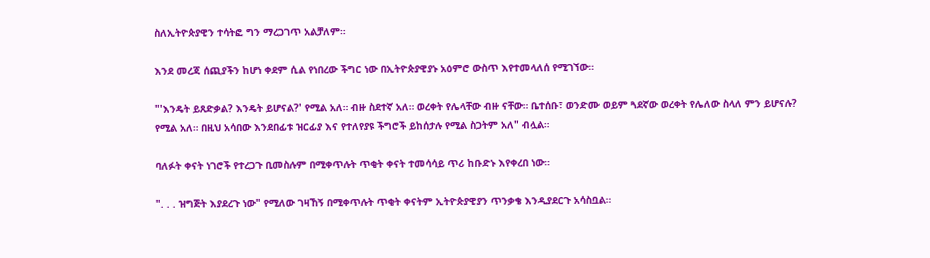ስለኢትዮጵያዊን ተሳትፎ ግን ማረጋገጥ አልቻለም።

እንደ መረጃ ሰጪያችን ከሆነ ቀደም ሲል የነበረው ችግር ነው በኢትዮጵያዊያኑ አዕምሮ ውስጥ እየተመላለሰ የሚገኘው።

"'እንዴት ይጸድቃል? እንዴት ይሆናል?' የሚል አለ። ብዙ ስደተኛ አለ። ወረቀት የሌላቸው ብዙ ናቸው። ቤተሰቡ፣ ወንድሙ ወይም ጓደኛው ወረቀት የሌለው ስላለ ምን ይሆናሉ? የሚል አለ። በዚህ አሳበው እንደበፊቱ ዝርፊያ እና የተለየያዩ ችግሮች ይከሰታሉ የሚል ስጋትም አለ" ብሏል።

ባለፉት ቀናት ነገሮች የተረጋጉ ቢመስሉም በሚቀጥሉት ጥቂት ቀናት ተመሳሳይ ጥሪ ከቡድኑ እየቀረበ ነው።

". . . ዝግጅት እያደረጉ ነው" የሚለው ገዛኸኝ በሚቀጥሉት ጥቂት ቀናትም ኢትዮጵያዊያን ጥንቃቄ እንዲያደርጉ አሳስቧል።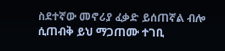ስደተኛው መኖሪያ ፈቃድ ይሰጠኛል ብሎ ሲጠብቅ ይህ ማጋጠሙ ተገቢ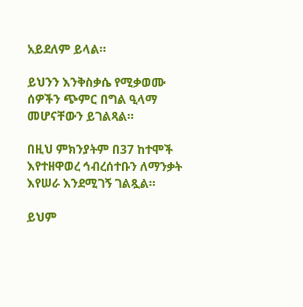አይደለም ይላል።

ይህንን እንቅስቃሴ የሚቃወሙ ሰዎችን ጭምር በግል ዒላማ መሆናቸውን ይገልጻል።

በዚህ ምክንያትም በ37 ከተሞች እየተዘዋወረ ኅብረሰተቡን ለማንቃት እየሠራ እንደሚገኝ ገልጿል።

ይህም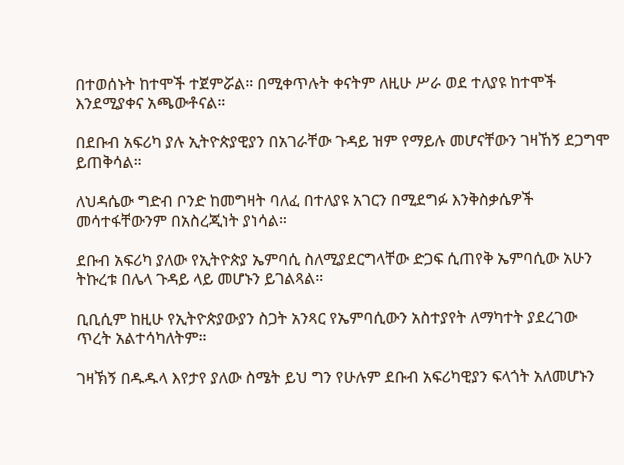በተወሰኑት ከተሞች ተጀምሯል። በሚቀጥሉት ቀናትም ለዚሁ ሥራ ወደ ተለያዩ ከተሞች እንደሚያቀና አጫውቶናል።

በደቡብ አፍሪካ ያሉ ኢትዮጵያዊያን በአገራቸው ጉዳይ ዝም የማይሉ መሆናቸውን ገዛኸኝ ደጋግሞ ይጠቅሳል።

ለህዳሴው ግድብ ቦንድ ከመግዛት ባለፈ በተለያዩ አገርን በሚደግፉ እንቅስቃሴዎች መሳተፋቸውንም በአስረጂነት ያነሳል።

ደቡብ አፍሪካ ያለው የኢትዮጵያ ኤምባሲ ስለሚያደርግላቸው ድጋፍ ሲጠየቅ ኤምባሲው አሁን ትኩረቱ በሌላ ጉዳይ ላይ መሆኑን ይገልጻል።

ቢቢሲም ከዚሁ የኢትዮጵያውያን ስጋት አንጻር የኤምባሲውን አስተያየት ለማካተት ያደረገው ጥረት አልተሳካለትም።

ገዛኽኝ በዱዱላ እየታየ ያለው ስሜት ይህ ግን የሁሉም ደቡብ አፍሪካዊያን ፍላጎት አለመሆኑን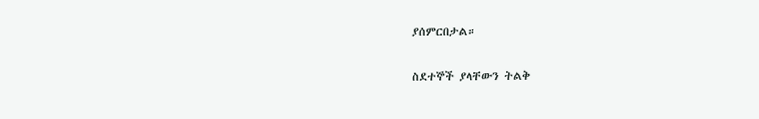ያሰምርበታል።

ስደተኞች ያላቸውን ትልቅ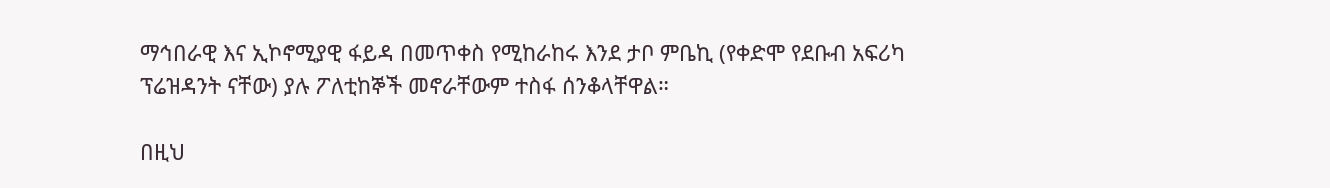ማኅበራዊ እና ኢኮኖሚያዊ ፋይዳ በመጥቀስ የሚከራከሩ እንደ ታቦ ምቤኪ (የቀድሞ የደቡብ አፍሪካ ፕሬዝዳንት ናቸው) ያሉ ፖለቲከኞች መኖራቸውም ተስፋ ሰንቆላቸዋል።

በዚህ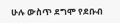ሁሉ ውስጥ ደግሞ የደቡብ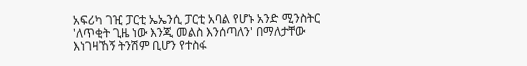አፍሪካ ገዢ ፓርቲ ኤኤንሲ ፓርቲ አባል የሆኑ አንድ ሚንስትር 'ለጥቂት ጊዜ ነው እንጂ መልስ እንሰጣለን' በማለታቸው እነገዛኸኝ ትንሽም ቢሆን የተስፋ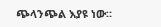ጭላንጭል እያዩ ነው።